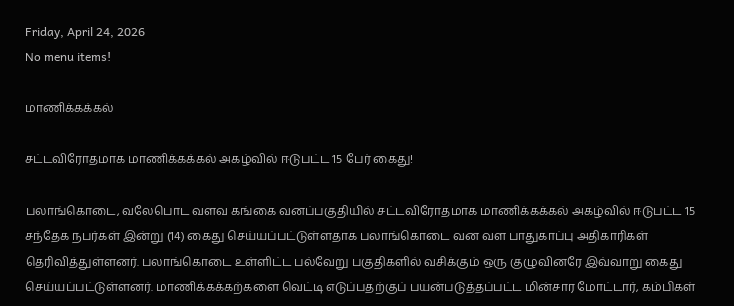Friday, April 24, 2026
No menu items!

மாணிக்கக்கல்

சட்டவிரோதமாக மாணிக்கக்கல் அகழ்வில் ஈடுபட்ட 15 பேர் கைது!

பலாங்கொடை, வலேபொட வளவ கங்கை வனப்பகுதியில் சட்டவிரோதமாக மாணிக்கக்கல் அகழ்வில் ஈடுபட்ட 15 சந்தேக நபர்கள் இன்று (14) கைது செய்யப்பட்டுள்ளதாக பலாங்கொடை வன வள பாதுகாப்பு அதிகாரிகள் தெரிவித்துள்ளனர். பலாங்கொடை உள்ளிட்ட பல்வேறு பகுதிகளில் வசிக்கும் ஒரு குழுவினரே இவ்வாறு கைது செய்யப்பட்டுள்ளனர். மாணிக்கக்கற்களை வெட்டி எடுப்பதற்குப் பயன்படுத்தப்பட்ட மின்சார மோட்டார், கம்பிகள்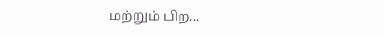மற்றும் பிற...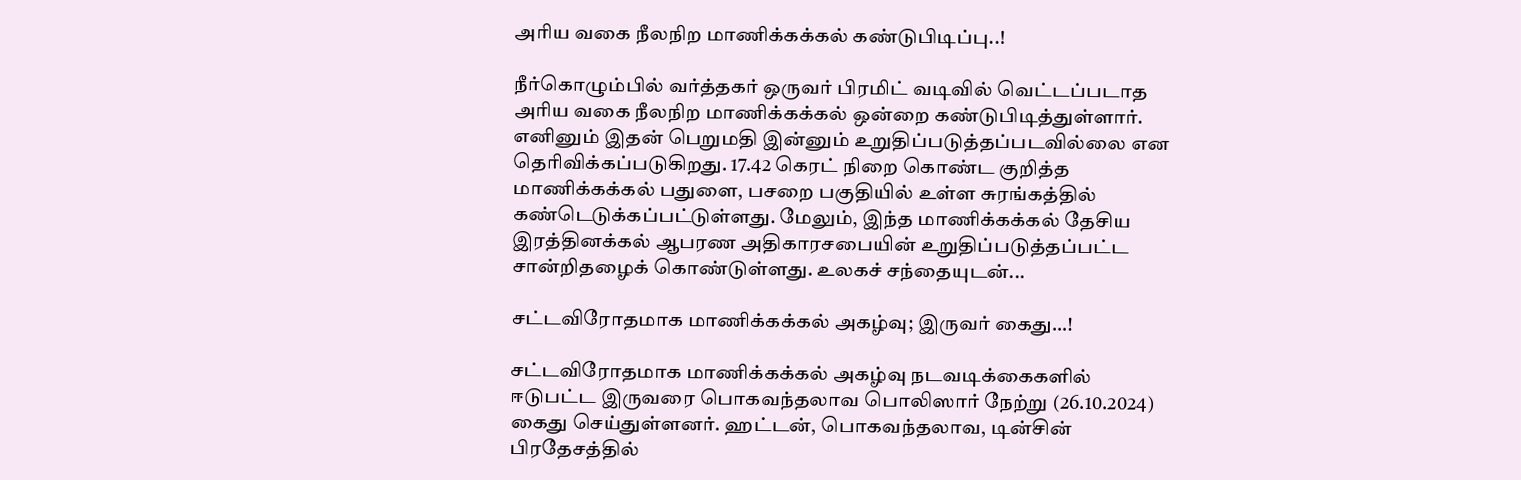அரிய வகை நீலநிற மாணிக்கக்கல் கண்டுபிடிப்பு..!

நீர்கொழும்பில் வர்த்தகர் ஒருவர் பிரமிட் வடிவில் வெட்டப்படாத அரிய வகை நீலநிற மாணிக்கக்கல் ஒன்றை கண்டுபிடித்துள்ளார். எனினும் இதன் பெறுமதி இன்னும் உறுதிப்படுத்தப்படவில்லை என தெரிவிக்கப்படுகிறது. 17.42 கெரட் நிறை கொண்ட குறித்த மாணிக்கக்கல் பதுளை, பசறை பகுதியில் உள்ள சுரங்கத்தில் கண்டெடுக்கப்பட்டுள்ளது. மேலும், இந்த மாணிக்கக்கல் தேசிய இரத்தினக்கல் ஆபரண அதிகாரசபையின் உறுதிப்படுத்தப்பட்ட சான்றிதழைக் கொண்டுள்ளது. உலகச் சந்தையுடன்...

சட்டவிரோதமாக மாணிக்கக்கல் அகழ்வு; இருவர் கைது…!

சட்டவிரோதமாக மாணிக்கக்கல் அகழ்வு நடவடிக்கைகளில் ஈடுபட்ட இருவரை பொகவந்தலாவ பொலிஸார் நேற்று (26.10.2024) கைது செய்துள்ளனர். ஹட்டன், பொகவந்தலாவ, டின்சின் பிரதேசத்தில்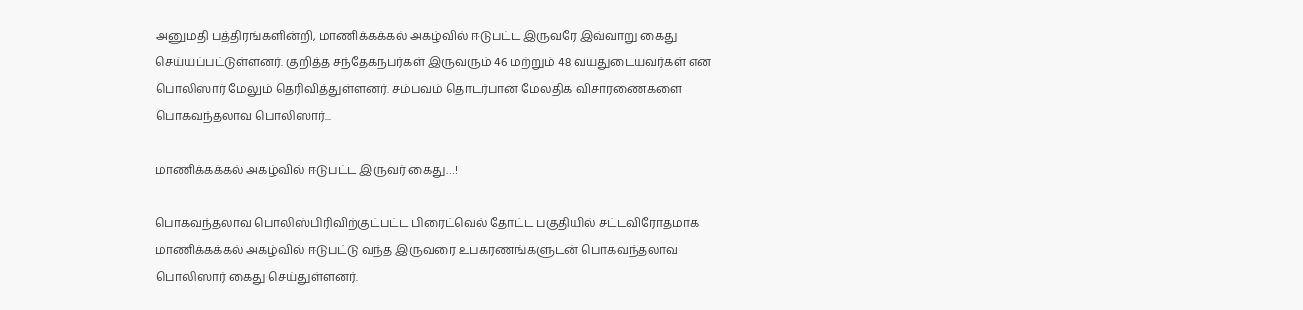அனுமதி பத்திரங்களின்றி, மாணிக்கக்கல் அகழ்வில் ஈடுபட்ட இருவரே இவ்வாறு கைது செய்யப்பட்டுள்ளனர். குறித்த சந்தேகநபர்கள் இருவரும் 46 மற்றும் 48 வயதுடையவர்கள் என பொலிஸார் மேலும் தெரிவித்துள்ளனர். சம்பவம் தொடர்பான மேலதிக விசாரணைகளை பொகவந்தலாவ பொலிஸார்...

மாணிக்கக்கல் அகழ்வில் ஈடுபட்ட இருவர் கைது…!

பொகவந்தலாவ பொலிஸ்பிரிவிற்குட்பட்ட பிரைட்வெல் தோட்ட பகுதியில் சட்டவிரோதமாக மாணிக்கக்கல் அகழ்வில் ஈடுபட்டு வந்த இருவரை உபகரணங்களுடன் பொகவந்தலாவ பொலிஸார் கைது செய்துள்ளனர்.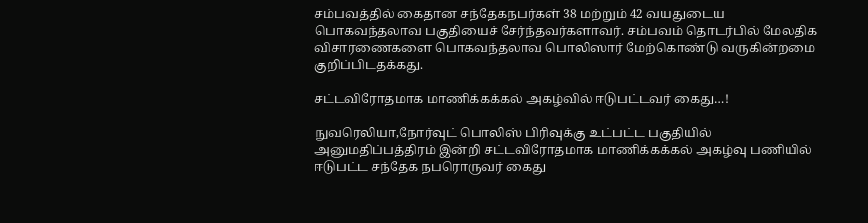சம்பவத்தில் கைதான சந்தேகநபர்கள் 38 மற்றும் 42 வயதுடைய பொகவந்தலாவ பகுதியைச் சேர்ந்தவர்களாவர். சம்பவம் தொடர்பில் மேலதிக விசாரணைகளை பொகவந்தலாவ பொலிஸார் மேற்கொண்டு வருகின்றமை குறிப்பிடதக்கது.

சட்டவிரோதமாக மாணிக்கக்கல் அகழ்வில் ஈடுபட்டவர் கைது…!

நுவரெலியா,நோர்வுட் பொலிஸ் பிரிவுக்கு உட்பட்ட பகுதியில் அனுமதிப்பத்திரம் இன்றி சட்டவிரோதமாக மாணிக்கக்கல் அகழ்வு பணியில் ஈடுபட்ட சந்தேக நபரொருவர் கைது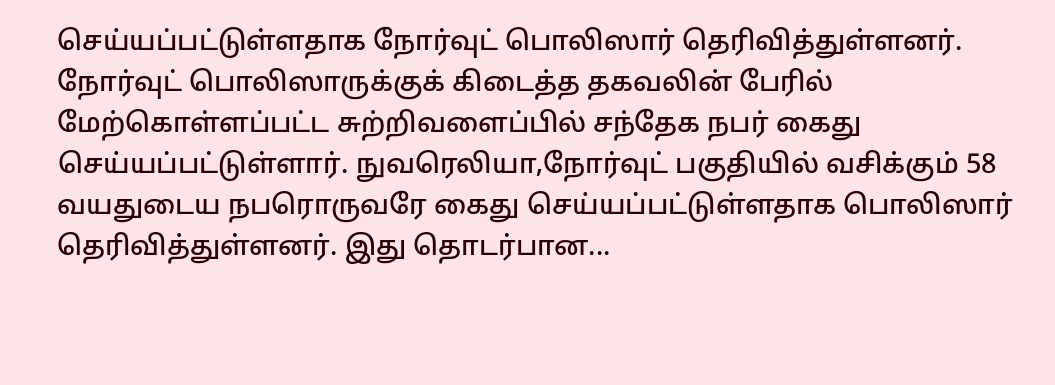செய்யப்பட்டுள்ளதாக நோர்வுட் பொலிஸார் தெரிவித்துள்ளனர். நோர்வுட் பொலிஸாருக்குக் கிடைத்த தகவலின் பேரில் மேற்கொள்ளப்பட்ட சுற்றிவளைப்பில் சந்தேக நபர் கைது செய்யப்பட்டுள்ளார். நுவரெலியா,நோர்வுட் பகுதியில் வசிக்கும் 58 வயதுடைய நபரொருவரே கைது செய்யப்பட்டுள்ளதாக பொலிஸார் தெரிவித்துள்ளனர். இது தொடர்பான...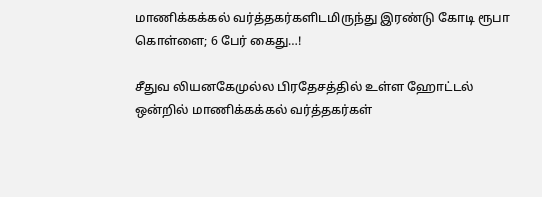மாணிக்கக்கல் வர்த்தகர்களிடமிருந்து இரண்டு கோடி ரூபா கொள்ளை; 6 பேர் கைது…!

சீதுவ லியனகேமுல்ல பிரதேசத்தில் உள்ள ஹோட்டல் ஒன்றில் மாணிக்கக்கல் வர்த்தகர்கள்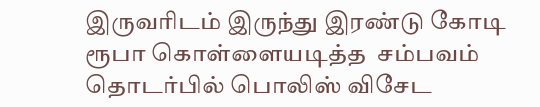இருவரிடம் இருந்து இரண்டு கோடி ரூபா கொள்ளையடித்த  சம்பவம் தொடர்பில் பொலிஸ் விசேட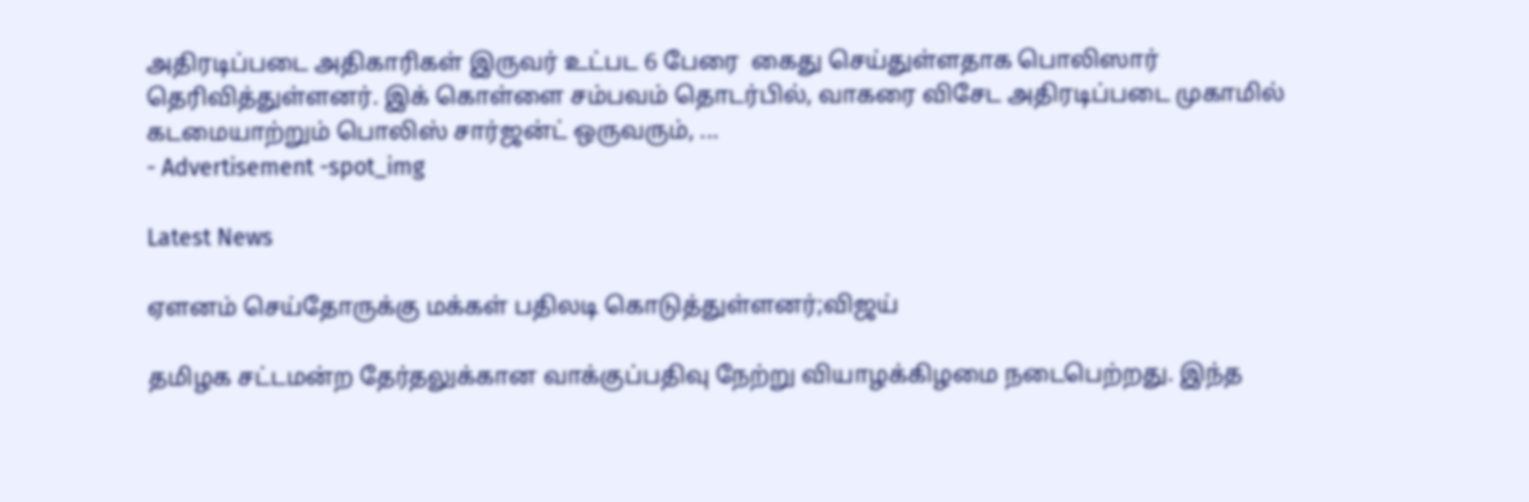அதிரடிப்படை அதிகாரிகள் இருவர் உட்பட 6 பேரை  கைது செய்துள்ளதாக பொலிஸார் தெரிவித்துள்ளனர். இக் கொள்ளை சம்பவம் தொடர்பில், வாகரை விசேட அதிரடிப்படை முகாமில் கடமையாற்றும் பொலிஸ் சார்ஜன்ட் ஒருவரும், ...
- Advertisement -spot_img

Latest News

ஏளனம் செய்தோருக்கு மக்கள் பதிலடி கொடுத்துள்ளனர்;விஜய்

தமிழக சட்டமன்ற தேர்தலுக்கான வாக்குப்பதிவு நேற்று வியாழக்கிழமை நடைபெற்றது. இந்த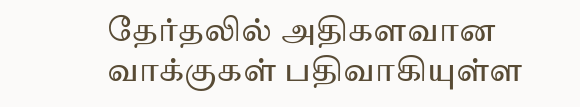தேர்தலில் அதிகளவான வாக்குகள் பதிவாகியுள்ள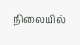நிலையில்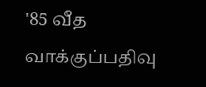'85 வீத வாக்குப்பதிவு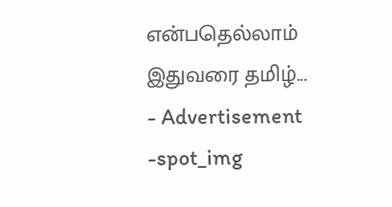என்பதெல்லாம் இதுவரை தமிழ்...
- Advertisement -spot_img